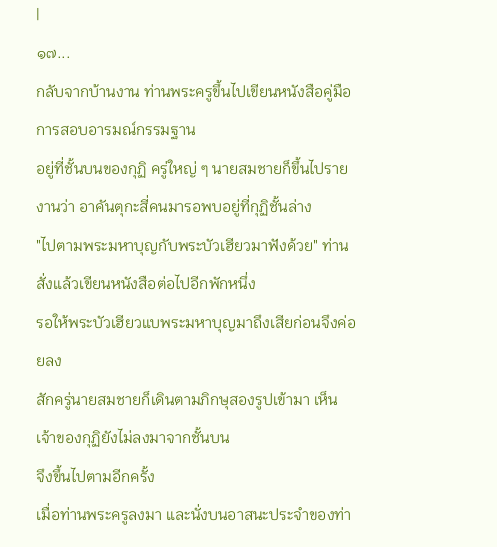|
๑๗...
กลับจากบ้านงาน ท่านพระครูขึ้นไปเขียนหนังสือคู่มือการสอบอารมณ์กรรมฐาน
อยู่ที่ชั้นบนของกุฏิ ครู่ใหญ่ ๆ นายสมชายก็ขึ้นไปรายงานว่า อาคันตุกะสี่คนมารอพบอยู่ที่กุฏิชั้นล่าง
"ไปตามพระมหาบุญกับพระบัวเฮียวมาฟังด้วย" ท่านสั่งแล้วเขียนหนังสือต่อไปอีกพักหนึ่ง
รอให้พระบัวเฮียวแบพระมหาบุญมาถึงเสียก่อนจึงค่อยลง
สักครู่นายสมชายก็เดินตามภิกษุสองรูปเข้ามา เห็นเจ้าของกุฏิยังไม่ลงมาจากชั้นบน
จึงขึ้นไปตามอีกครั้ง
เมื่อท่านพระครูลงมา และนั่งบนอาสนะประจำของท่า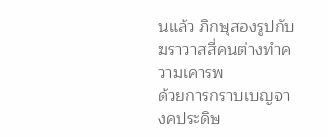นแล้ว ภิกษุสองรูปกับฆราวาสสี่คนต่างทำความเคารพ
ด้วยการกราบเบญจางคประดิษ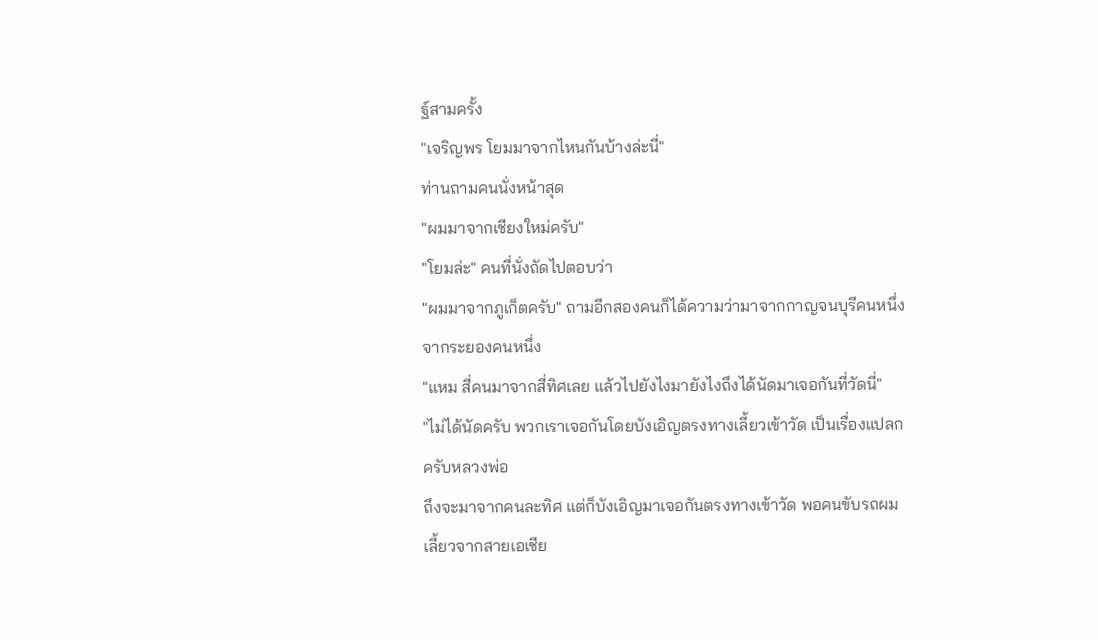ฐ์สามครั้ง
"เจริญพร โยมมาจากไหนกันบ้างล่ะนี่"
ท่านถามคนนั่งหน้าสุด
"ผมมาจากเชียงใหม่ครับ"
"โยมล่ะ" คนที่นั่งถัดไปตอบว่า
"ผมมาจากภูเก็ตครับ" ถามอีกสองคนก็ได้ความว่ามาจากกาญจนบุรีคนหนึ่ง
จากระยองคนหนึ่ง
"แหม สี่คนมาจากสี่ทิศเลย แล้วไปยังไงมายังไงถึงได้นัดมาเจอกันที่วัดนี่"
"ไม่ได้นัดครับ พวกเราเจอกันโดยบังเอิญตรงทางเลี้ยวเข้าวัด เป็นเรื่องแปลกครับหลวงพ่อ
ถึงจะมาจากคนละทิศ แต่ก็บังเอิญมาเจอกันตรงทางเข้าวัด พอคนขับรถผมเลี้ยวจากสายเอเชีย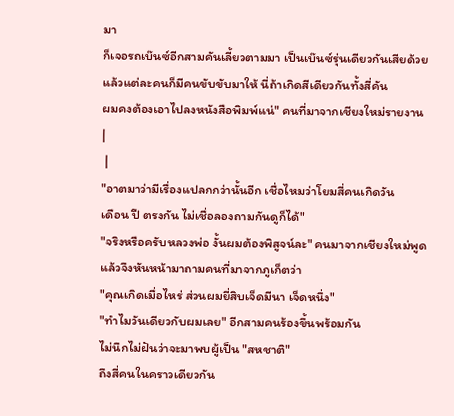มา
ก็เจอรถเบ๊นซ์อีกสามคันเลี้ยวตามมา เป็นเบ๊นซ์รุ่นเดียวกันเสียด้วย
แล้วแต่ละคนก็มีคนขับขับมาให้ นี่ถ้าเกิดสีเดียวกันทั้งสี่คัน
ผมคงต้องเอาไปลงหนังสือพิมพ์แน่" คนที่มาจากเชียงใหม่รายงาน
|
 |
"อาตมาว่ามีเรื่องแปลกกว่านั้นอีก เชื่อไหมว่าโยมสี่คนเกิดวัน
เดือน ปี ตรงกัน ไม่เชื่อลองถามกันดูก็ได้"
"จริงหรือครับหลวงพ่อ งั้นผมต้องพิสูจน์ละ" คนมาจากเชียงใหม่พูดแล้วจึงหันหน้ามาถามคนที่มาจากภูเก็ตว่า
"คุณเกิดเมื่อไหร่ ส่วนผมยี่สิบเจ็ดมีนา เจ็ดหนึ่ง"
"ทำไมวันเดียวกับผมเลย" อีกสามคนร้องขึ้นพร้อมกัน
ไม่นึกไม่ฝันว่าจะมาพบผู้เป็น "สหชาติ"
ถึงสี่คนในคราวเดียวกัน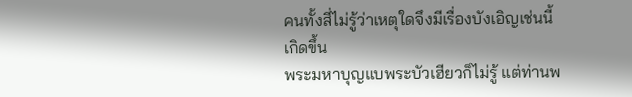คนทั้งสี่ไม่รู้ว่าเหตุใดจึงมีเรื่องบังเอิญเช่นนี้เกิดขึ้น
พระมหาบุญแบพระบัวเฮียวก็ไม่รู้ แต่ท่านพ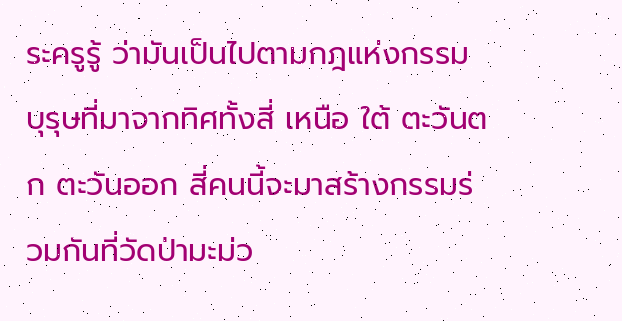ระครูรู้ ว่ามันเป็นไปตามกฎแห่งกรรม
บุรุษที่มาจากทิศทั้งสี่ เหนือ ใต้ ตะวันตก ตะวันออก สี่คนนี้จะมาสร้างกรรมร่วมกันที่วัดป่ามะม่ว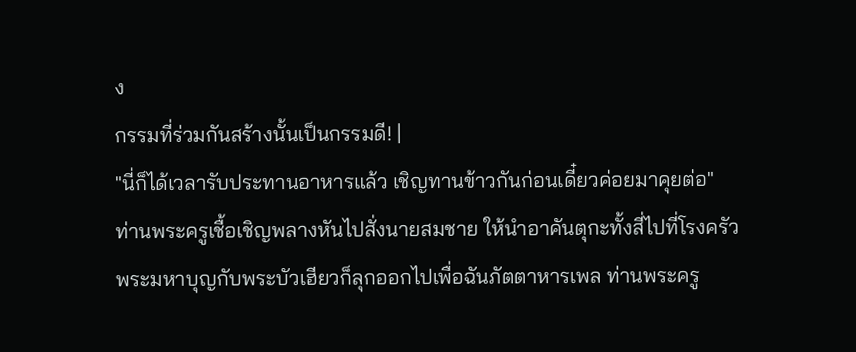ง
กรรมที่ร่วมกันสร้างนั้นเป็นกรรมดี! |
"นี่ก็ได้เวลารับประทานอาหารแล้ว เชิญทานข้าวกันก่อนเดี๋ยวค่อยมาคุยต่อ"
ท่านพระครูเชื้อเชิญพลางหันไปสั่งนายสมชาย ให้นำอาคันตุกะทั้งสี่ไปที่โรงครัว
พระมหาบุญกับพระบัวเฮียวก็ลุกออกไปเพื่อฉันภัตตาหารเพล ท่านพระครู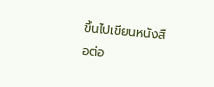ขึ้นไปเขียนหนังสือต่อ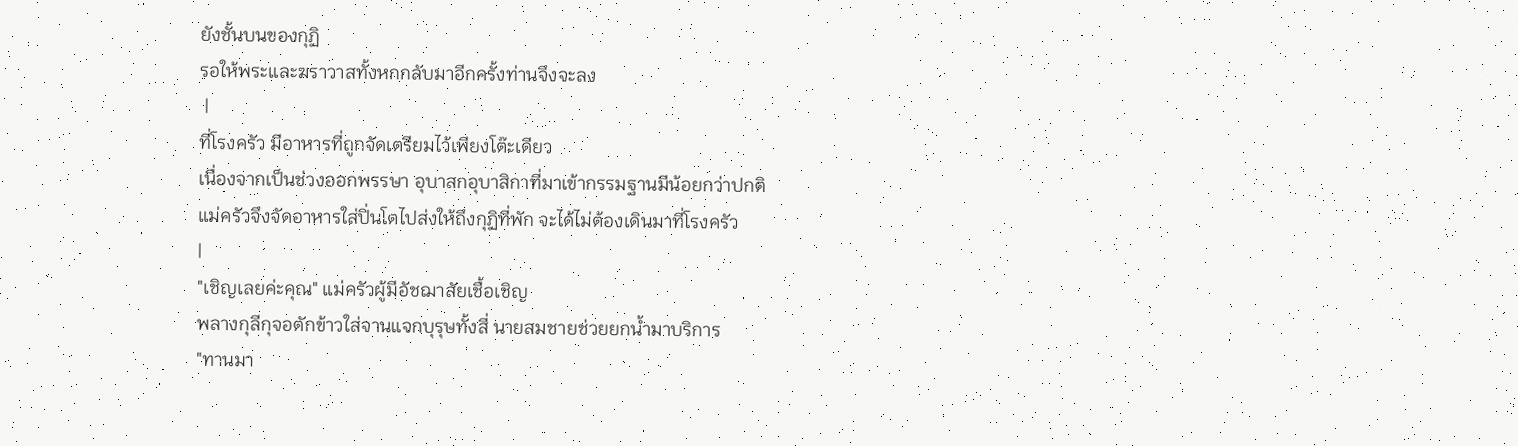ยังชั้นบนของกุฏิ
รอให้พระและฆราวาสทั้งหกกลับมาอีกครั้งท่านจึงจะลง
 |
ที่โรงครัว มีอาหารที่ถูกจัดเตรียมไว้เพียงโต๊ะเดียว
เนื่องจากเป็นช่วงออกพรรษา อุบาสกอุบาสิกาที่มาเข้ากรรมฐานมีน้อยกว่าปกติ
แม่ครัวจึงจัดอาหารใส่ปิ่นโตไปส่งให้ถึงกุฏิที่พัก จะได้ไม่ต้องเดินมาที่โรงครัว
|
"เชิญเลยค่ะคุณ" แม่ครัวผู้มีอัชฌาสัยเชื้อเชิญ
พลางกุลีกุจอตักข้าวใส่จานแจกบุรุษทั้งสี่ นายสมชายช่วยยกน้ำมาบริการ
"ทานมา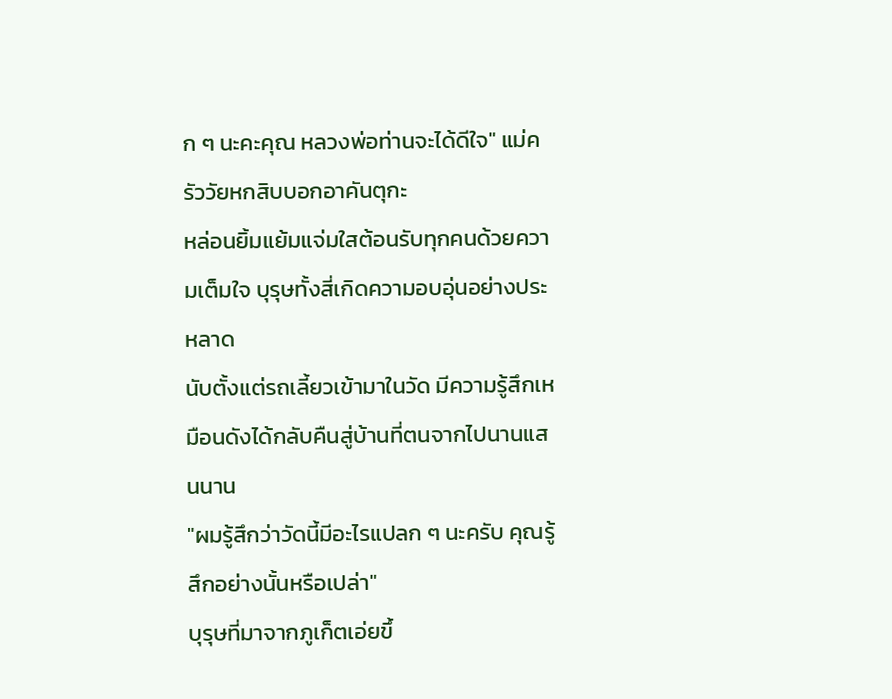ก ๆ นะคะคุณ หลวงพ่อท่านจะได้ดีใจ" แม่ครัววัยหกสิบบอกอาคันตุกะ
หล่อนยิ้มแย้มแจ่มใสต้อนรับทุกคนด้วยความเต็มใจ บุรุษทั้งสี่เกิดความอบอุ่นอย่างประหลาด
นับตั้งแต่รถเลี้ยวเข้ามาในวัด มีความรู้สึกเหมือนดังได้กลับคืนสู่บ้านที่ตนจากไปนานแสนนาน
"ผมรู้สึกว่าวัดนี้มีอะไรแปลก ๆ นะครับ คุณรู้สึกอย่างนั้นหรือเปล่า"
บุรุษที่มาจากภูเก็ตเอ่ยขึ้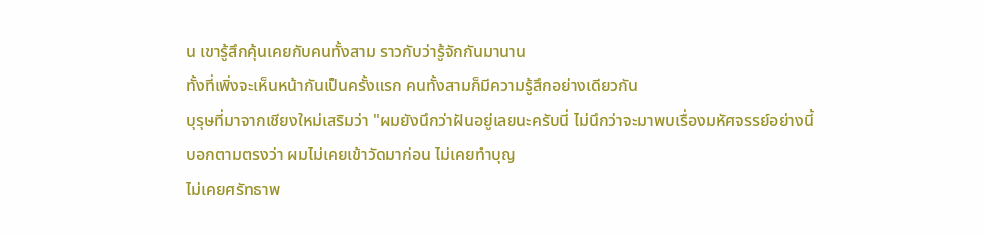น เขารู้สึกคุ้นเคยกับคนทั้งสาม ราวกับว่ารู้จักกันมานาน
ทั้งที่เพิ่งจะเห็นหน้ากันเป็นครั้งแรก คนทั้งสามก็มีความรู้สึกอย่างเดียวกัน
บุรุษที่มาจากเชียงใหม่เสริมว่า "ผมยังนึกว่าฝันอยู่เลยนะครับนี่ ไม่นึกว่าจะมาพบเรื่องมหัศจรรย์อย่างนี้
บอกตามตรงว่า ผมไม่เคยเข้าวัดมาก่อน ไม่เคยทำบุญ
ไม่เคยศรัทธาพ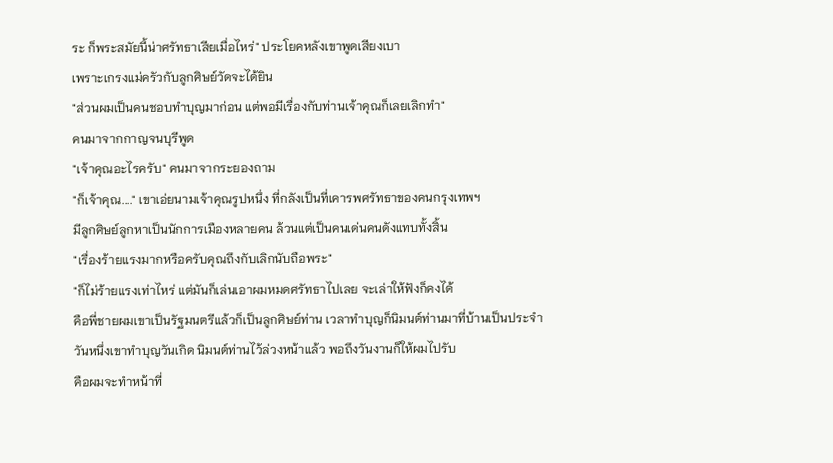ระ ก็พระสมัยนี้น่าศรัทธาเสียเมื่อไหร่" ประโยคหลังเขาพูดเสียงเบา
เพราะเกรงแม่ครัวกับลูกศิษย์วัดจะได้ยิน
"ส่วนผมเป็นคนชอบทำบุญมาก่อน แต่พอมีเรื่องกับท่านเจ้าคุณก็เลยเลิกทำ"
คนมาจากกาญจนบุรีพูด
"เจ้าคุณอะไรครับ" คนมาจากระยองถาม
"ก็เจ้าคุณ...." เขาเอ่ยนามเจ้าคุณรูปหนึ่ง ที่กลังเป็นที่เคารพศรัทธาของคนกรุงเทพฯ
มีลูกศิษย์ลูกหาเป็นนักการเมืองหลายคน ล้วนแต่เป็นคนเด่นคนดังแทบทั้งสิ้น
"เรื่องร้ายแรงมากหรือครับคุณถึงกับเลิกนับถือพระ"
"ก็ไม่ร้ายแรงเท่าไหร่ แต่มันก็เล่นเอาผมหมดศรัทธาไปเลย จะเล่าให้ฟังก็คงได้
คือพี่ชายผมเขาเป็นรัฐมนตรีแล้วก็เป็นลูกศิษย์ท่าน เวลาทำบุญก็นิมนต์ท่านมาที่บ้านเป็นประจำ
วันหนึ่งเขาทำบุญวันเกิด นิมนต์ท่านไว้ล่วงหน้าแล้ว พอถึงวันงานก็ให้ผมไปรับ
คือผมจะทำหน้าที่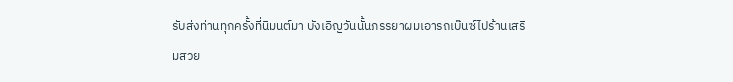รับส่งท่านทุกครั้งที่นิมนต์มา บังเอิญวันนั้นภรรยาผมเอารถเบ๊นซ์ไปร้านเสริมสวย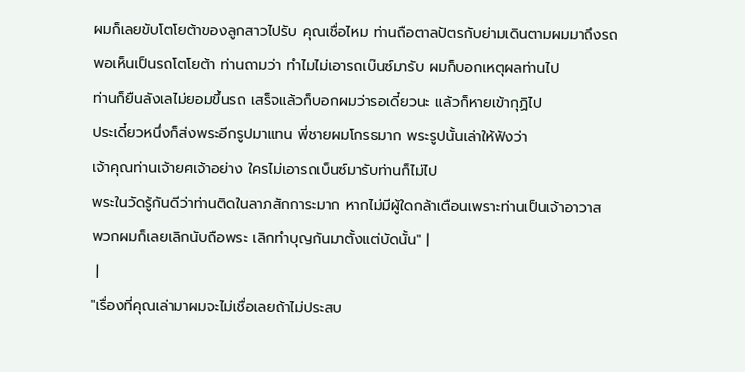ผมก็เลยขับโตโยต้าของลูกสาวไปรับ คุณเชื่อไหม ท่านถือตาลปัตรกับย่ามเดินตามผมมาถึงรถ
พอเห็นเป็นรถโตโยต้า ท่านถามว่า ทำไมไม่เอารถเบ๊นซ์มารับ ผมก็บอกเหตุผลท่านไป
ท่านก็ยืนลังเลไม่ยอมขึ้นรถ เสร็จแล้วก็บอกผมว่ารอเดี๋ยวนะ แล้วก็หายเข้ากุฏิไป
ประเดี๋ยวหนึ่งก็ส่งพระอีกรูปมาแทน พี่ชายผมโกรธมาก พระรูปนั้นเล่าให้ฟังว่า
เจ้าคุณท่านเจ้ายศเจ้าอย่าง ใครไม่เอารถเบ็นซ์มารับท่านก็ไม่ไป
พระในวัดรู้กันดีว่าท่านติดในลาภสักการะมาก หากไม่มีผู้ใดกล้าเตือนเพราะท่านเป็นเจ้าอาวาส
พวกผมก็เลยเลิกนับถือพระ เลิกทำบุญกันมาตั้งแต่บัดนั้น" |
 |
"เรื่องที่คุณเล่ามาผมจะไม่เชื่อเลยถ้าไม่ประสบ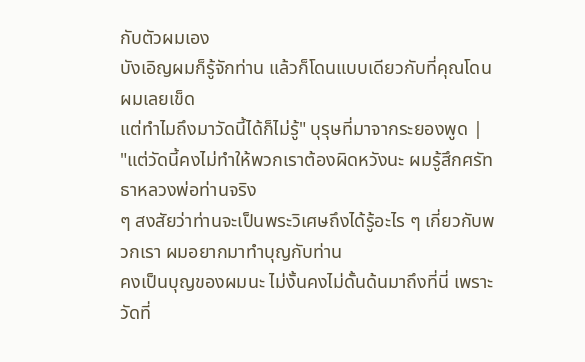กับตัวผมเอง
บังเอิญผมก็รู้จักท่าน แล้วก็โดนแบบเดียวกับที่คุณโดน ผมเลยเข็ด
แต่ทำไมถึงมาวัดนี้ได้ก็ไม่รู้" บุรุษที่มาจากระยองพูด |
"แต่วัดนี้คงไม่ทำให้พวกเราต้องผิดหวังนะ ผมรู้สึกศรัทธาหลวงพ่อท่านจริง
ๆ สงสัยว่าท่านจะเป็นพระวิเศษถึงได้รู้อะไร ๆ เกี่ยวกับพวกเรา ผมอยากมาทำบุญกับท่าน
คงเป็นบุญของผมนะ ไม่งั้นคงไม่ดั้นด้นมาถึงที่นี่ เพราะวัดที่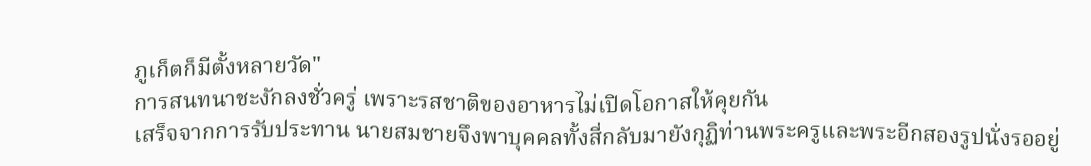ภูเก็ตก็มีตั้งหลายวัด"
การสนทนาชะงักลงชั่วครู่ เพราะรสชาติของอาหารไม่เปิดโอกาสให้คุยกัน
เสร็จจากการรับประทาน นายสมชายจึงพาบุคคลทั้งสี่กลับมายังกุฏิท่านพระครูและพระอีกสองรูปนั่งรออยู่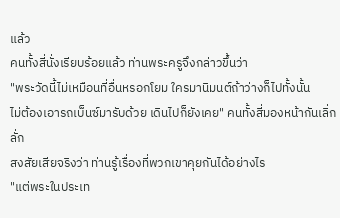แล้ว
คนทั้งสี่นั่งเรียบร้อยแล้ว ท่านพระครูจึงกล่าวขึ้นว่า
"พระวัดนี้ไม่เหมือนที่อื่นหรอกโยม ใครมานิมนต์ถ้าว่างก็ไปทั้งนั้น
ไม่ต้องเอารถเบ็นซ์มารับด้วย เดินไปก็ยังเคย" คนทั้งสี่มองหน้ากันเลิ่กลั่ก
สงสัยเสียจริงว่า ท่านรู้เรื่องที่พวกเขาคุยกันได้อย่างไร
"แต่พระในประเท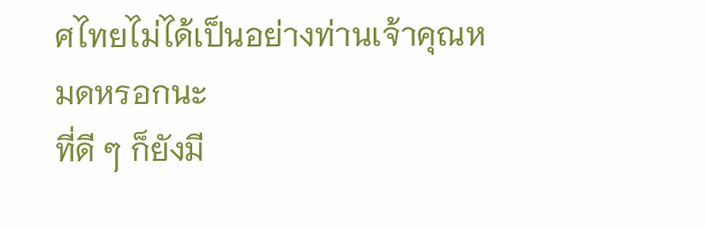ศไทยไม่ได้เป็นอย่างท่านเจ้าคุณหมดหรอกนะ
ที่ดี ๆ ก็ยังมี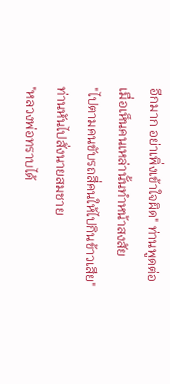อีกมาก อย่าเพิ่งเข้าใจผิด" ท่านพูดต่อ เมื่อเห็นคนเหล่านั้นทำหน้าสงสัย
"ไปตามคนขับรถสี่คนให้ไปกินข้าวเสีย" ท่านหันไปสั่งนายสมชาย
"หลวงพ่อทราบได้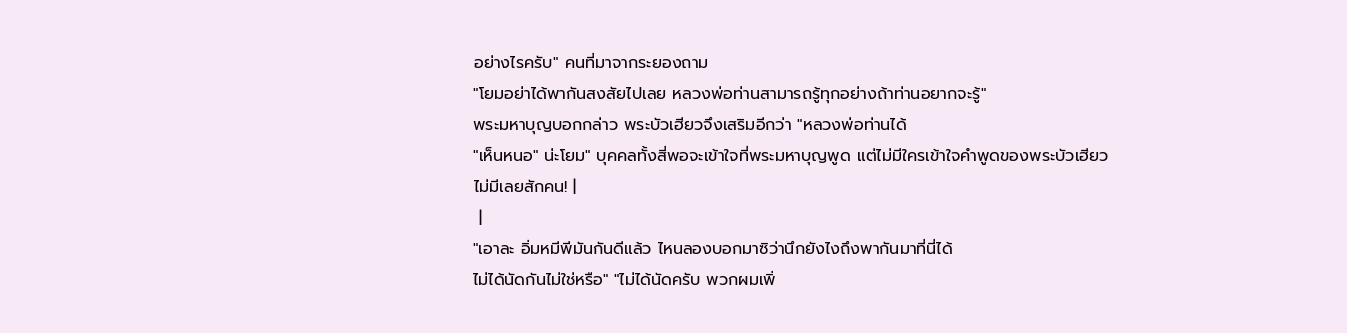อย่างไรครับ" คนที่มาจากระยองถาม
"โยมอย่าได้พากันสงสัยไปเลย หลวงพ่อท่านสามารถรู้ทุกอย่างถ้าท่านอยากจะรู้"
พระมหาบุญบอกกล่าว พระบัวเฮียวจึงเสริมอีกว่า "หลวงพ่อท่านได้
"เห็นหนอ" น่ะโยม" บุคคลทั้งสี่พอจะเข้าใจที่พระมหาบุญพูด แต่ไม่มีใครเข้าใจคำพูดของพระบัวเฮียว
ไม่มีเลยสักคน! |
 |
"เอาละ อิ่มหมีพีมันกันดีแล้ว ไหนลองบอกมาซิว่านึกยังไงถึงพากันมาที่นี่ได้
ไม่ได้นัดกันไม่ใช่หรือ" "ไม่ได้นัดครับ พวกผมเพิ่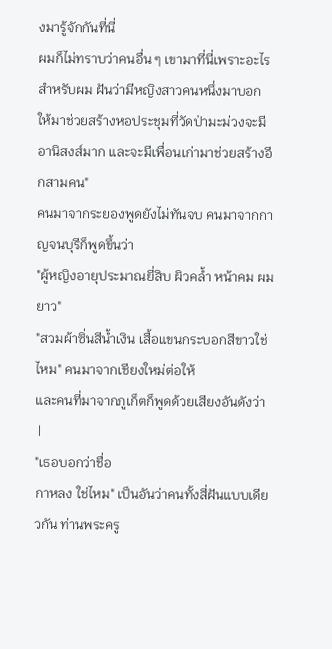งมารู้จักกันที่นี่
ผมก็ไม่ทราบว่าคนอื่น ๆ เขามาที่นี่เพราะอะไร สำหรับผม ฝันว่ามีหญิงสาวคนหนึ่งมาบอก
ให้มาช่วยสร้างหอประชุมที่วัดป่ามะม่วงจะมีอานิสงส์มาก และจะมีเพื่อนเก่ามาช่วยสร้างอีกสามคน"
คนมาจากระยองพูดยังไม่ทันจบ คนมาจากกาญจนบุรีก็พูดขึ้นว่า
"ผู้หญิงอายุประมาณยี่สิบ ผิวคล้ำ หน้าคม ผมยาว"
"สวมผ้าซิ่นสีน้ำเงิน เสื้อแขนกระบอกสีขาวใช่ไหม" คนมาจากเชียงใหม่ต่อให้
และคนที่มาจากภูเก็ตก็พูดด้วยเสียงอันดังว่า
 |
"เธอบอกว่าชื่อ
กาหลง ใช่ไหม" เป็นอันว่าคนทั้งสี่ฝันแบบเดียวกัน ท่านพระครู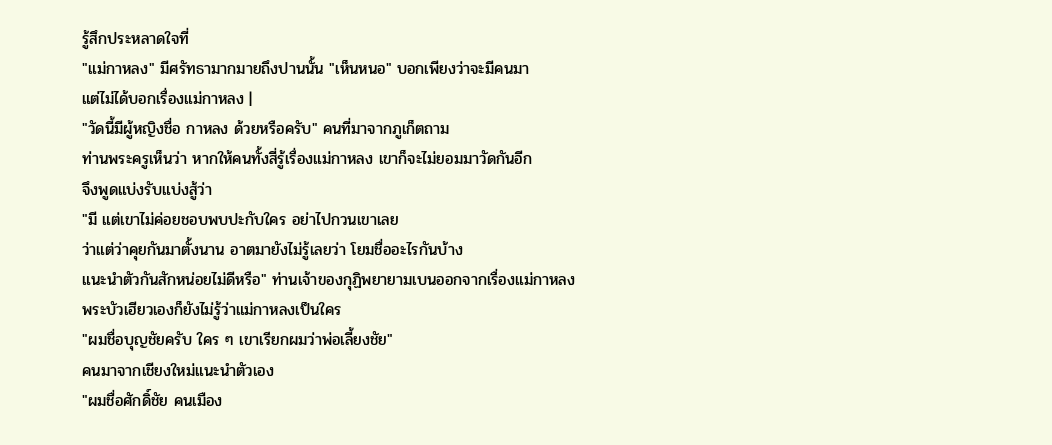รู้สึกประหลาดใจที่
"แม่กาหลง" มีศรัทธามากมายถึงปานนั้น "เห็นหนอ" บอกเพียงว่าจะมีคนมา
แต่ไม่ได้บอกเรื่องแม่กาหลง |
"วัดนี้มีผู้หญิงชื่อ กาหลง ด้วยหรือครับ" คนที่มาจากภูเก็ตถาม
ท่านพระครูเห็นว่า หากให้คนทั้งสี่รู้เรื่องแม่กาหลง เขาก็จะไม่ยอมมาวัดกันอีก
จึงพูดแบ่งรับแบ่งสู้ว่า
"มี แต่เขาไม่ค่อยชอบพบปะกับใคร อย่าไปกวนเขาเลย
ว่าแต่ว่าคุยกันมาตั้งนาน อาตมายังไม่รู้เลยว่า โยมชื่ออะไรกันบ้าง
แนะนำตัวกันสักหน่อยไม่ดีหรือ" ท่านเจ้าของกุฏิพยายามเบนออกจากเรื่องแม่กาหลง
พระบัวเฮียวเองก็ยังไม่รู้ว่าแม่กาหลงเป็นใคร
"ผมชื่อบุญชัยครับ ใคร ๆ เขาเรียกผมว่าพ่อเลี้ยงชัย"
คนมาจากเชียงใหม่แนะนำตัวเอง
"ผมชื่อศักดิ์ชัย คนเมือง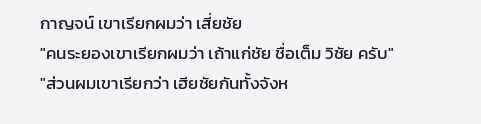กาญจน์ เขาเรียกผมว่า เสี่ยชัย
"คนระยองเขาเรียกผมว่า เถ้าแก่ชัย ชื่อเต็ม วิชัย ครับ"
"ส่วนผมเขาเรียกว่า เฮียชัยกันทั้งจังห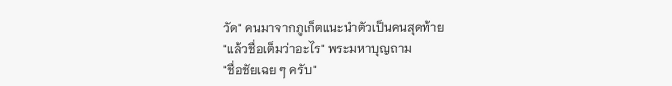วัด" คนมาจากภูเก็ตแนะนำตัวเป็นคนสุดท้าย
"แล้วชื่อเต็มว่าอะไร" พระมหาบุญถาม
"ชื่อชัยเฉย ๆ ครับ"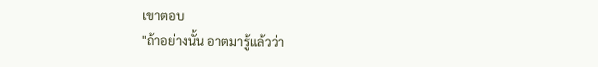เขาตอบ
"ถ้าอย่างนั้น อาตมารู้แล้วว่า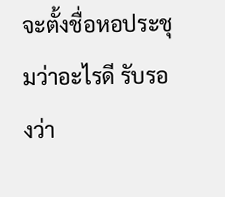จะตั้งชื่อหอประชุมว่าอะไรดี รับรองว่า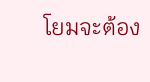โยมจะต้อง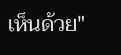เห็นด้วย"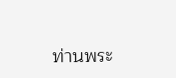ท่านพระ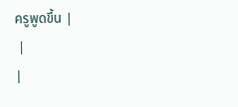ครูพูดขึ้น |
 |
|